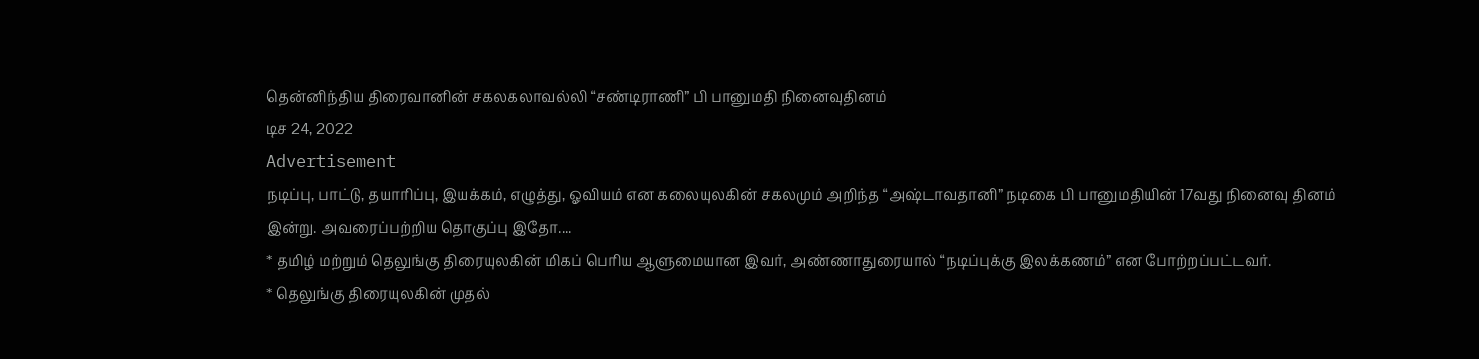தென்னிந்திய திரைவானின் சகலகலாவல்லி “சண்டிராணி” பி பானுமதி நினைவுதினம்
டிச 24, 2022
Advertisement
நடிப்பு, பாட்டு, தயாரிப்பு, இயக்கம், எழுத்து, ஓவியம் என கலையுலகின் சகலமும் அறிந்த “அஷ்டாவதானி” நடிகை பி பானுமதியின் 17வது நினைவு தினம் இன்று. அவரைப்பற்றிய தொகுப்பு இதோ....
* தமிழ் மற்றும் தெலுங்கு திரையுலகின் மிகப் பெரிய ஆளுமையான இவர், அண்ணாதுரையால் “நடிப்புக்கு இலக்கணம்” என போற்றப்பட்டவர்.
* தெலுங்கு திரையுலகின் முதல்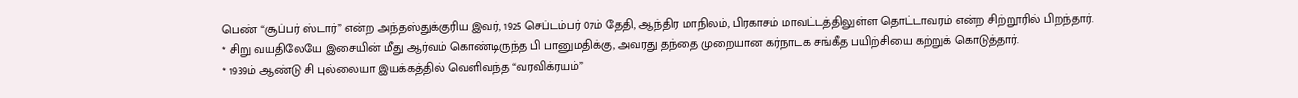பெண் “சூப்பர் ஸ்டார்” என்ற அந்தஸ்துக்குரிய இவர், 1925 செப்டம்பர் 07ம் தேதி, ஆந்திர மாநிலம், பிரகாசம் மாவட்டத்திலுள்ள தொட்டாவரம் என்ற சிற்றூரில் பிறந்தார்.
* சிறு வயதிலேயே இசையின் மீது ஆர்வம் கொண்டிருந்த பி பானுமதிக்கு, அவரது தந்தை முறையான கர்நாடக சங்கீத பயிற்சியை கற்றுக் கொடுத்தார்.
* 1939ம் ஆண்டு சி புல்லையா இயக்கத்தில் வெளிவந்த “வரவிக்ரயம்”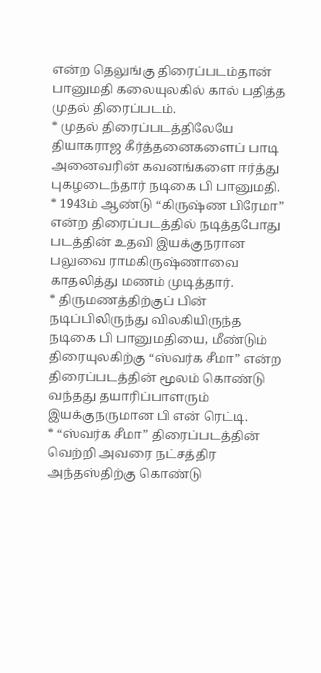என்ற தெலுங்கு திரைப்படம்தான் பானுமதி கலையுலகில் கால் பதித்த முதல் திரைப்படம்.
* முதல் திரைப்படத்திலேயே தியாகராஜ கீர்த்தனைகளைப் பாடி அனைவரின் கவனங்களை ஈர்த்து புகழடைந்தார் நடிகை பி பானுமதி.
* 1943ம் ஆண்டு “கிருஷ்ண பிரேமா” என்ற திரைப்படத்தில் நடித்தபோது படத்தின் உதவி இயக்குநரான பலுவை ராமகிருஷ்ணாவை காதலித்து மணம் முடித்தார்.
* திருமணத்திற்குப் பின் நடிப்பிலிருந்து விலகியிருந்த நடிகை பி பானுமதியை, மீண்டும் திரையுலகிற்கு “ஸ்வர்க சீமா” என்ற திரைப்படத்தின் மூலம் கொண்டு வந்தது தயாரிப்பாளரும் இயக்குநருமான பி என் ரெட்டி.
* “ஸ்வர்க சீமா” திரைப்படத்தின் வெற்றி அவரை நட்சத்திர அந்தஸ்திற்கு கொண்டு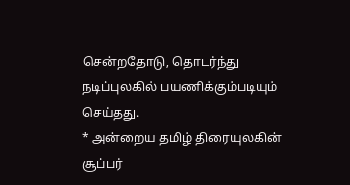சென்றதோடு, தொடர்ந்து நடிப்புலகில் பயணிக்கும்படியும் செய்தது.
* அன்றைய தமிழ் திரையுலகின் சூப்பர்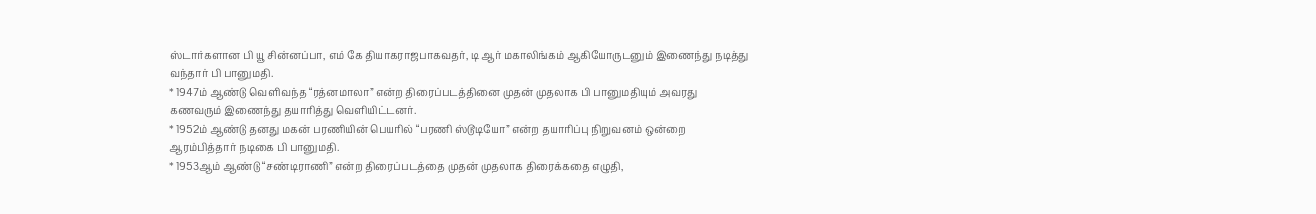ஸ்டார்களான பி யூ சின்னப்பா, எம் கே தியாகராஜபாகவதர், டி ஆர் மகாலிங்கம் ஆகியோருடனும் இணைந்து நடித்து வந்தார் பி பானுமதி.
* 1947ம் ஆண்டு வெளிவந்த “ரத்னமாலா” என்ற திரைப்படத்தினை முதன் முதலாக பி பானுமதியும் அவரது கணவரும் இணைந்து தயாரித்து வெளியிட்டனர்.
* 1952ம் ஆண்டு தனது மகன் பரணியின் பெயரில் “பரணி ஸ்டூடியோ” என்ற தயாரிப்பு நிறுவனம் ஒன்றை ஆரம்பித்தார் நடிகை பி பானுமதி.
* 1953ஆம் ஆண்டு “சண்டிராணி” என்ற திரைப்படத்தை முதன் முதலாக திரைக்கதை எழுதி,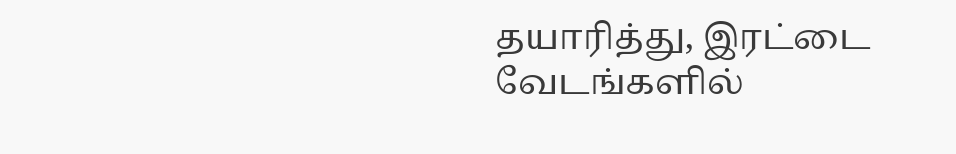தயாரித்து, இரட்டை வேடங்களில்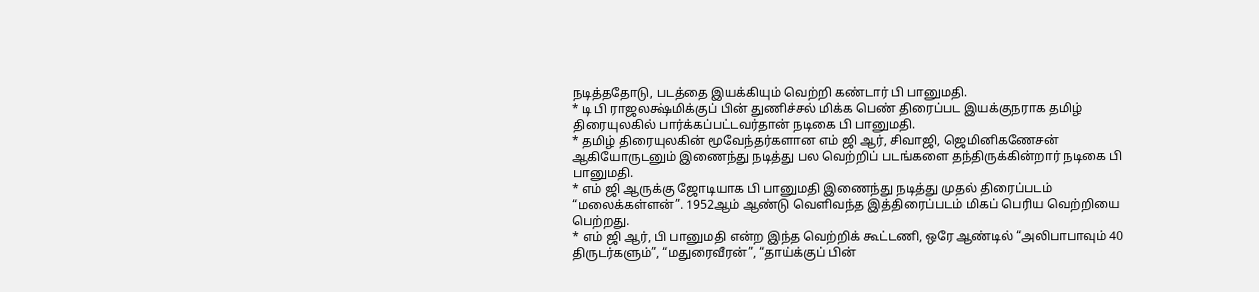நடித்ததோடு, படத்தை இயக்கியும் வெற்றி கண்டார் பி பானுமதி.
* டி பி ராஜலக்ஷ்மிக்குப் பின் துணிச்சல் மிக்க பெண் திரைப்பட இயக்குநராக தமிழ் திரையுலகில் பார்க்கப்பட்டவர்தான் நடிகை பி பானுமதி.
* தமிழ் திரையுலகின் மூவேந்தர்களான எம் ஜி ஆர், சிவாஜி, ஜெமினிகணேசன் ஆகியோருடனும் இணைந்து நடித்து பல வெற்றிப் படங்களை தந்திருக்கின்றார் நடிகை பி பானுமதி.
* எம் ஜி ஆருக்கு ஜோடியாக பி பானுமதி இணைந்து நடித்து முதல் திரைப்படம் “மலைக்கள்ளன்”. 1952ஆம் ஆண்டு வெளிவந்த இத்திரைப்படம் மிகப் பெரிய வெற்றியை பெற்றது.
* எம் ஜி ஆர், பி பானுமதி என்ற இந்த வெற்றிக் கூட்டணி, ஒரே ஆண்டில் “அலிபாபாவும் 40 திருடர்களும்”, “மதுரைவீரன்”, “தாய்க்குப் பின்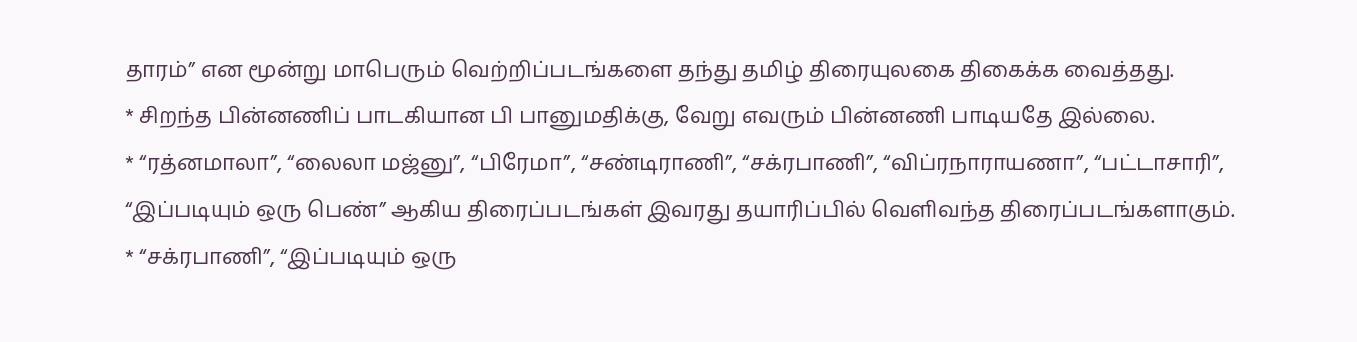தாரம்” என மூன்று மாபெரும் வெற்றிப்படங்களை தந்து தமிழ் திரையுலகை திகைக்க வைத்தது.
* சிறந்த பின்னணிப் பாடகியான பி பானுமதிக்கு, வேறு எவரும் பின்னணி பாடியதே இல்லை.
* “ரத்னமாலா”, “லைலா மஜ்னு”, “பிரேமா”, “சண்டிராணி”, “சக்ரபாணி”, “விப்ரநாராயணா”, “பட்டாசாரி”, “இப்படியும் ஒரு பெண்” ஆகிய திரைப்படங்கள் இவரது தயாரிப்பில் வெளிவந்த திரைப்படங்களாகும்.
* “சக்ரபாணி”, “இப்படியும் ஒரு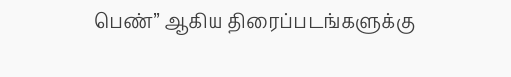பெண்” ஆகிய திரைப்படங்களுக்கு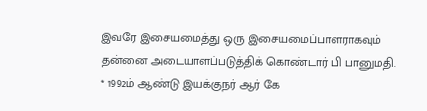இவரே இசையமைத்து ஒரு இசையமைப்பாளராகவும் தன்னை அடையாளப்படுத்திக் கொண்டார் பி பானுமதி.
* 1992ம் ஆண்டு இயக்குநர் ஆர் கே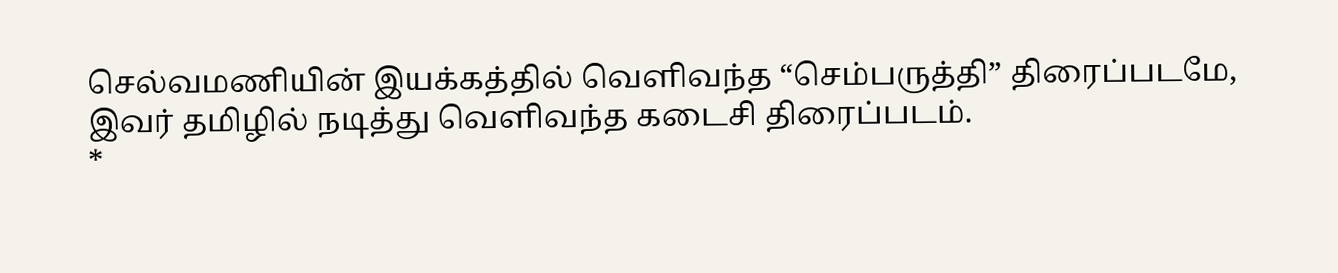செல்வமணியின் இயக்கத்தில் வெளிவந்த “செம்பருத்தி” திரைப்படமே, இவர் தமிழில் நடித்து வெளிவந்த கடைசி திரைப்படம்.
*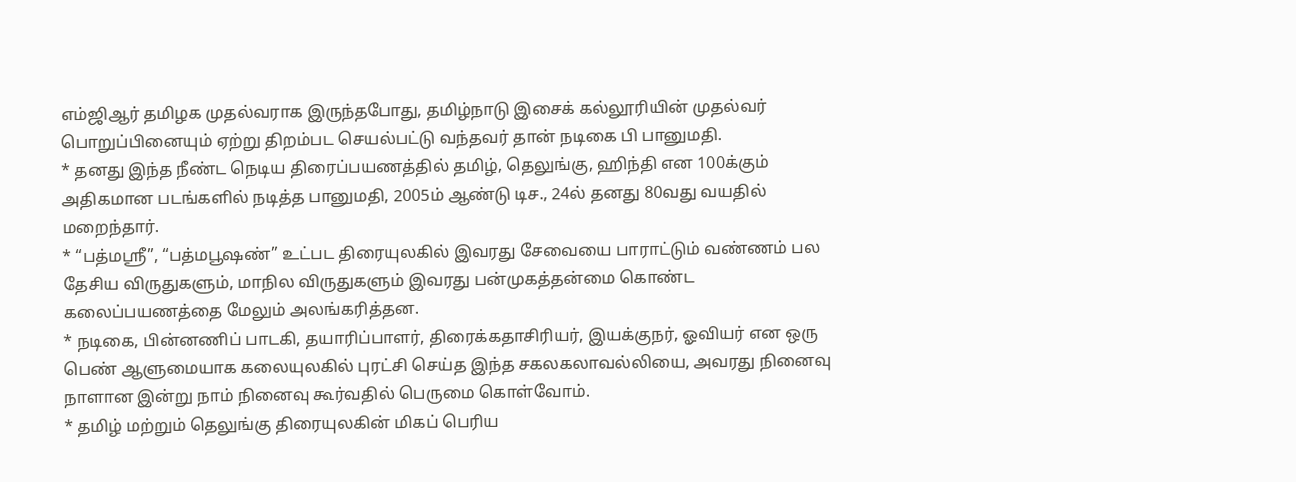எம்ஜிஆர் தமிழக முதல்வராக இருந்தபோது, தமிழ்நாடு இசைக் கல்லூரியின் முதல்வர் பொறுப்பினையும் ஏற்று திறம்பட செயல்பட்டு வந்தவர் தான் நடிகை பி பானுமதி.
* தனது இந்த நீண்ட நெடிய திரைப்பயணத்தில் தமிழ், தெலுங்கு, ஹிந்தி என 100க்கும் அதிகமான படங்களில் நடித்த பானுமதி, 2005ம் ஆண்டு டிச., 24ல் தனது 80வது வயதில் மறைந்தார்.
* “பத்மஸ்ரீ”, “பத்மபூஷண்” உட்பட திரையுலகில் இவரது சேவையை பாராட்டும் வண்ணம் பல தேசிய விருதுகளும், மாநில விருதுகளும் இவரது பன்முகத்தன்மை கொண்ட கலைப்பயணத்தை மேலும் அலங்கரித்தன.
* நடிகை, பின்னணிப் பாடகி, தயாரிப்பாளர், திரைக்கதாசிரியர், இயக்குநர், ஓவியர் என ஒரு பெண் ஆளுமையாக கலையுலகில் புரட்சி செய்த இந்த சகலகலாவல்லியை, அவரது நினைவு நாளான இன்று நாம் நினைவு கூர்வதில் பெருமை கொள்வோம்.
* தமிழ் மற்றும் தெலுங்கு திரையுலகின் மிகப் பெரிய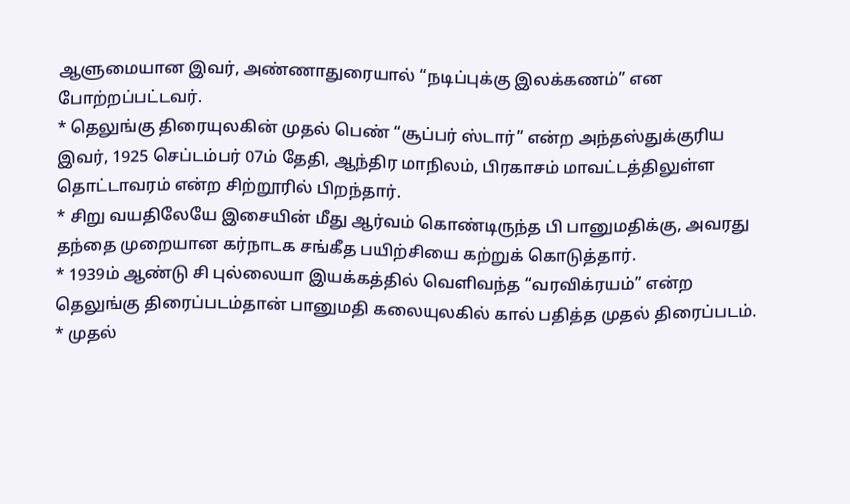ஆளுமையான இவர், அண்ணாதுரையால் “நடிப்புக்கு இலக்கணம்” என போற்றப்பட்டவர்.
* தெலுங்கு திரையுலகின் முதல் பெண் “சூப்பர் ஸ்டார்” என்ற அந்தஸ்துக்குரிய இவர், 1925 செப்டம்பர் 07ம் தேதி, ஆந்திர மாநிலம், பிரகாசம் மாவட்டத்திலுள்ள தொட்டாவரம் என்ற சிற்றூரில் பிறந்தார்.
* சிறு வயதிலேயே இசையின் மீது ஆர்வம் கொண்டிருந்த பி பானுமதிக்கு, அவரது தந்தை முறையான கர்நாடக சங்கீத பயிற்சியை கற்றுக் கொடுத்தார்.
* 1939ம் ஆண்டு சி புல்லையா இயக்கத்தில் வெளிவந்த “வரவிக்ரயம்” என்ற தெலுங்கு திரைப்படம்தான் பானுமதி கலையுலகில் கால் பதித்த முதல் திரைப்படம்.
* முதல்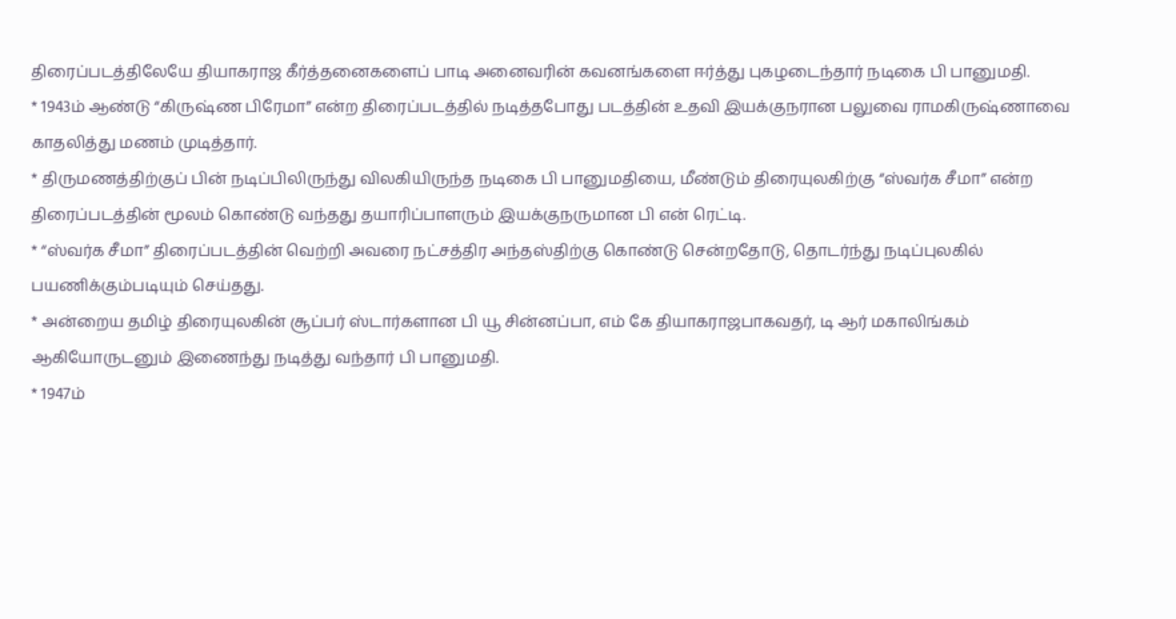திரைப்படத்திலேயே தியாகராஜ கீர்த்தனைகளைப் பாடி அனைவரின் கவனங்களை ஈர்த்து புகழடைந்தார் நடிகை பி பானுமதி.
* 1943ம் ஆண்டு “கிருஷ்ண பிரேமா” என்ற திரைப்படத்தில் நடித்தபோது படத்தின் உதவி இயக்குநரான பலுவை ராமகிருஷ்ணாவை காதலித்து மணம் முடித்தார்.
* திருமணத்திற்குப் பின் நடிப்பிலிருந்து விலகியிருந்த நடிகை பி பானுமதியை, மீண்டும் திரையுலகிற்கு “ஸ்வர்க சீமா” என்ற திரைப்படத்தின் மூலம் கொண்டு வந்தது தயாரிப்பாளரும் இயக்குநருமான பி என் ரெட்டி.
* “ஸ்வர்க சீமா” திரைப்படத்தின் வெற்றி அவரை நட்சத்திர அந்தஸ்திற்கு கொண்டு சென்றதோடு, தொடர்ந்து நடிப்புலகில் பயணிக்கும்படியும் செய்தது.
* அன்றைய தமிழ் திரையுலகின் சூப்பர் ஸ்டார்களான பி யூ சின்னப்பா, எம் கே தியாகராஜபாகவதர், டி ஆர் மகாலிங்கம் ஆகியோருடனும் இணைந்து நடித்து வந்தார் பி பானுமதி.
* 1947ம்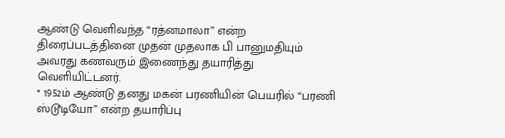ஆண்டு வெளிவந்த “ரத்னமாலா” என்ற திரைப்படத்தினை முதன் முதலாக பி பானுமதியும் அவரது கணவரும் இணைந்து தயாரித்து வெளியிட்டனர்.
* 1952ம் ஆண்டு தனது மகன் பரணியின் பெயரில் “பரணி ஸ்டூடியோ” என்ற தயாரிப்பு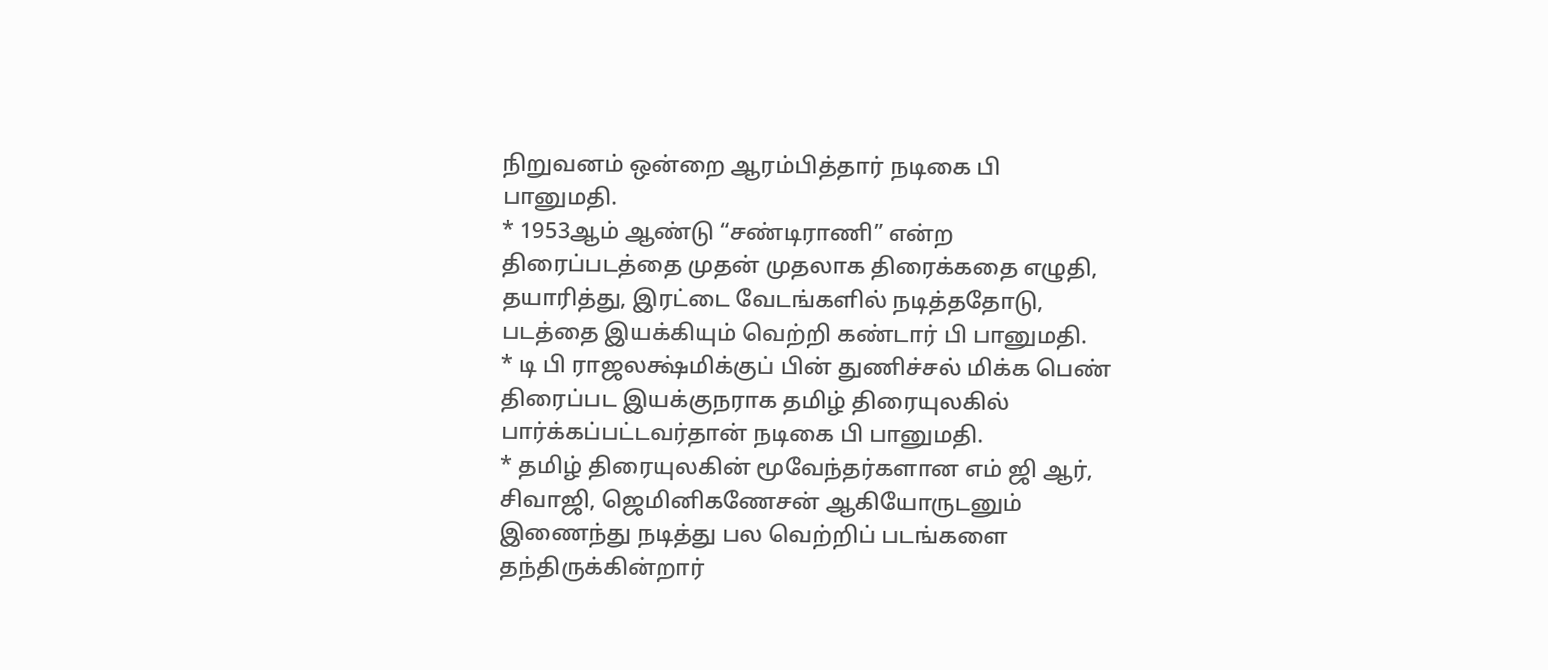நிறுவனம் ஒன்றை ஆரம்பித்தார் நடிகை பி பானுமதி.
* 1953ஆம் ஆண்டு “சண்டிராணி” என்ற திரைப்படத்தை முதன் முதலாக திரைக்கதை எழுதி, தயாரித்து, இரட்டை வேடங்களில் நடித்ததோடு, படத்தை இயக்கியும் வெற்றி கண்டார் பி பானுமதி.
* டி பி ராஜலக்ஷ்மிக்குப் பின் துணிச்சல் மிக்க பெண் திரைப்பட இயக்குநராக தமிழ் திரையுலகில் பார்க்கப்பட்டவர்தான் நடிகை பி பானுமதி.
* தமிழ் திரையுலகின் மூவேந்தர்களான எம் ஜி ஆர், சிவாஜி, ஜெமினிகணேசன் ஆகியோருடனும் இணைந்து நடித்து பல வெற்றிப் படங்களை தந்திருக்கின்றார்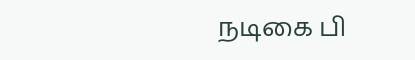நடிகை பி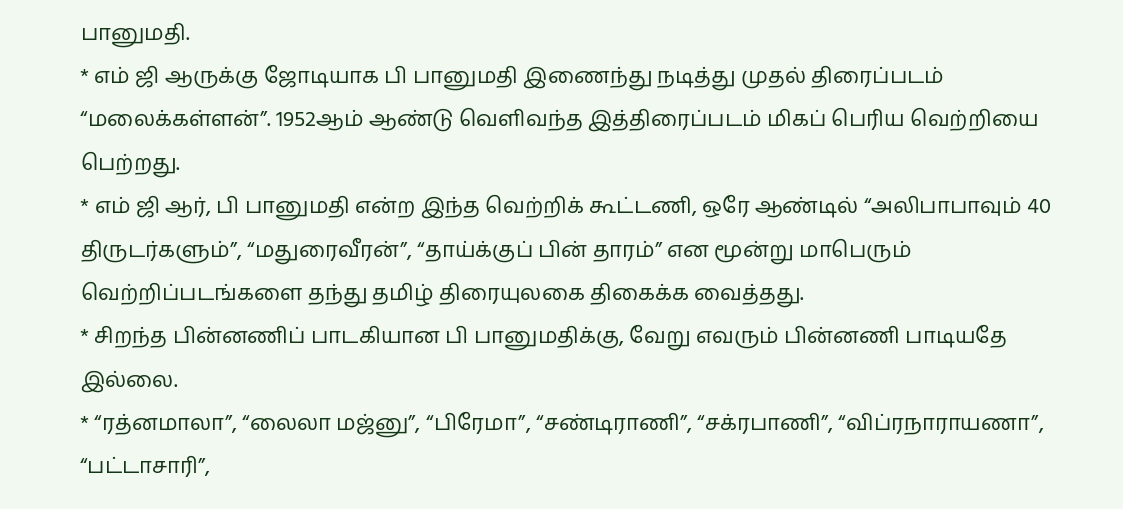பானுமதி.
* எம் ஜி ஆருக்கு ஜோடியாக பி பானுமதி இணைந்து நடித்து முதல் திரைப்படம் “மலைக்கள்ளன்”. 1952ஆம் ஆண்டு வெளிவந்த இத்திரைப்படம் மிகப் பெரிய வெற்றியை பெற்றது.
* எம் ஜி ஆர், பி பானுமதி என்ற இந்த வெற்றிக் கூட்டணி, ஒரே ஆண்டில் “அலிபாபாவும் 40 திருடர்களும்”, “மதுரைவீரன்”, “தாய்க்குப் பின் தாரம்” என மூன்று மாபெரும் வெற்றிப்படங்களை தந்து தமிழ் திரையுலகை திகைக்க வைத்தது.
* சிறந்த பின்னணிப் பாடகியான பி பானுமதிக்கு, வேறு எவரும் பின்னணி பாடியதே இல்லை.
* “ரத்னமாலா”, “லைலா மஜ்னு”, “பிரேமா”, “சண்டிராணி”, “சக்ரபாணி”, “விப்ரநாராயணா”, “பட்டாசாரி”,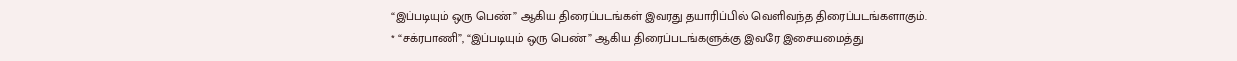“இப்படியும் ஒரு பெண்” ஆகிய திரைப்படங்கள் இவரது தயாரிப்பில் வெளிவந்த திரைப்படங்களாகும்.
* “சக்ரபாணி”, “இப்படியும் ஒரு பெண்” ஆகிய திரைப்படங்களுக்கு இவரே இசையமைத்து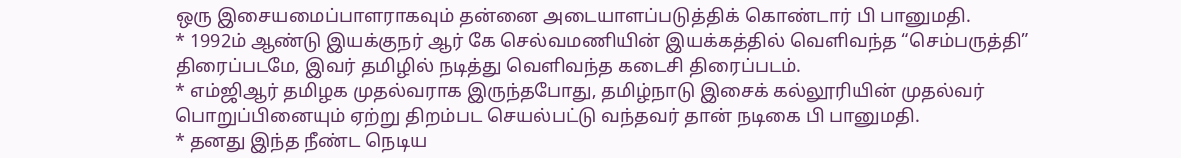ஒரு இசையமைப்பாளராகவும் தன்னை அடையாளப்படுத்திக் கொண்டார் பி பானுமதி.
* 1992ம் ஆண்டு இயக்குநர் ஆர் கே செல்வமணியின் இயக்கத்தில் வெளிவந்த “செம்பருத்தி” திரைப்படமே, இவர் தமிழில் நடித்து வெளிவந்த கடைசி திரைப்படம்.
* எம்ஜிஆர் தமிழக முதல்வராக இருந்தபோது, தமிழ்நாடு இசைக் கல்லூரியின் முதல்வர் பொறுப்பினையும் ஏற்று திறம்பட செயல்பட்டு வந்தவர் தான் நடிகை பி பானுமதி.
* தனது இந்த நீண்ட நெடிய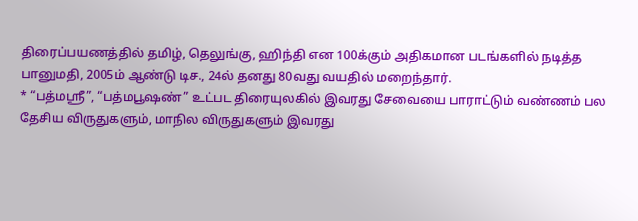திரைப்பயணத்தில் தமிழ், தெலுங்கு, ஹிந்தி என 100க்கும் அதிகமான படங்களில் நடித்த பானுமதி, 2005ம் ஆண்டு டிச., 24ல் தனது 80வது வயதில் மறைந்தார்.
* “பத்மஸ்ரீ”, “பத்மபூஷண்” உட்பட திரையுலகில் இவரது சேவையை பாராட்டும் வண்ணம் பல தேசிய விருதுகளும், மாநில விருதுகளும் இவரது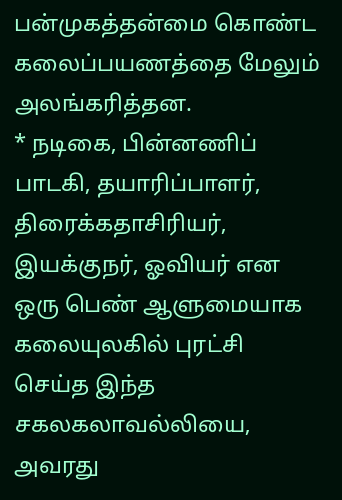பன்முகத்தன்மை கொண்ட கலைப்பயணத்தை மேலும் அலங்கரித்தன.
* நடிகை, பின்னணிப் பாடகி, தயாரிப்பாளர், திரைக்கதாசிரியர், இயக்குநர், ஓவியர் என ஒரு பெண் ஆளுமையாக கலையுலகில் புரட்சி செய்த இந்த சகலகலாவல்லியை, அவரது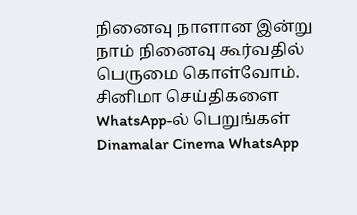நினைவு நாளான இன்று நாம் நினைவு கூர்வதில் பெருமை கொள்வோம்.
சினிமா செய்திகளை WhatsApp-ல் பெறுங்கள்
Dinamalar Cinema WhatsApp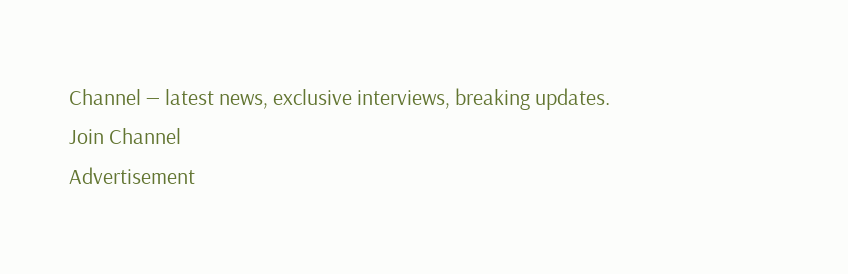Channel — latest news, exclusive interviews, breaking updates.
Join Channel
Advertisement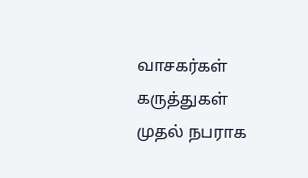வாசகர்கள் கருத்துகள்
முதல் நபராக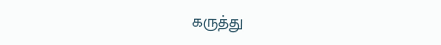கருத்து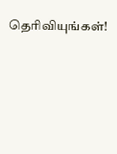தெரிவியுங்கள்!